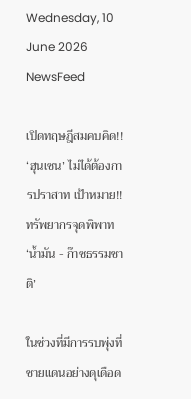Wednesday, 10 June 2026
NewsFeed

เปิดทฤษฎีสมคบคิด!! ‘ฮุนเซน’ ไม่ได้ต้องการปราสาท เป้าหมาย!! ทรัพยากรจุดพิพาท ‘น้ำมัน - ก๊าซธรรมชาติ’

ในช่วงที่มีการรบพุ่งที่ชายแดนอย่างดุเดือด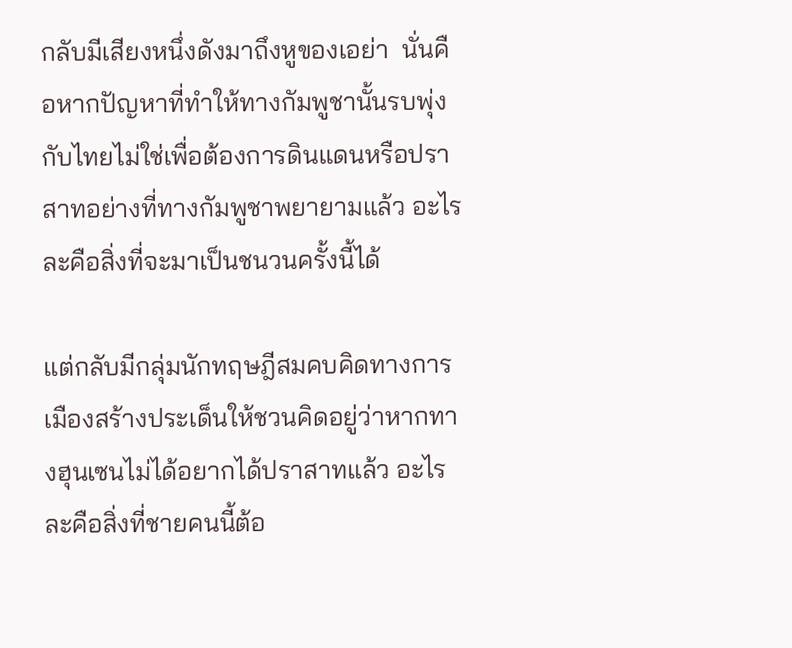กลับมีเสียงหนึ่งดังมาถึงหูของเอย่า  นั่นคือหากปัญหาที่ทำให้ทางกัมพูชานั้นรบพุ่งกับไทยไม่ใช่เพื่อต้องการดินแดนหรือปราสาทอย่างที่ทางกัมพูชาพยายามแล้ว อะไรละคือสิ่งที่จะมาเป็นชนวนครั้งนี้ได้

แต่กลับมีกลุ่มนักทฤษฎีสมคบคิดทางการเมืองสร้างประเด็นให้ชวนคิดอยู่ว่าหากทางฮุนเซนไม่ได้อยากได้ปราสาทแล้ว อะไรละคือสิ่งที่ชายคนนี้ต้อ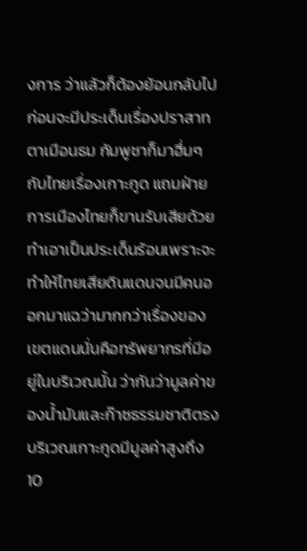งการ ว่าแล้วก็ต้องย้อนกลับไปก่อนจะมีประเด็นเรื่องปราสาทตาเมือนธม กัมพูชาก็มาฮึ่มๆ กับไทยเรื่องเกาะกูด แถมฝ่ายการเมืองไทยก็ขานรับเสียด้วย ทำเอาเป็นประเด็นร้อนเพราะจะทำให้ไทยเสียดินแดนจนมีคนออกมาแฉว่ามากกว่าเรื่องของเขตแดนนั่นคือทรัพยากรที่มีอยู่ในบริเวณนั้น ว่ากันว่ามูลค่าของน้ำมันและก๊าซธรรมชาติตรงบริเวณเกาะกูดมีมูลค่าสูงถึง 10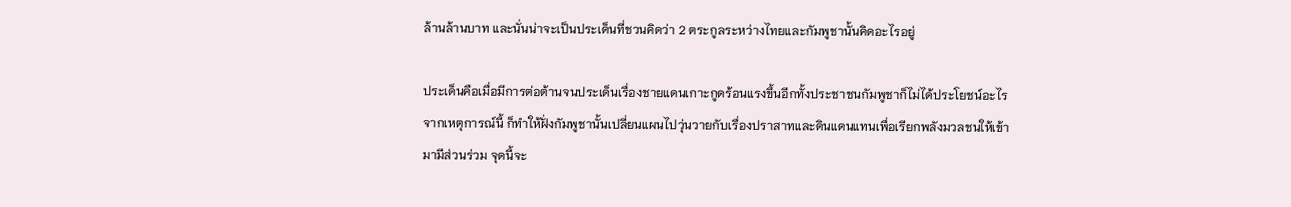ล้านล้านบาท และนั่นน่าจะเป็นประเด็นที่ชวนคิดว่า 2 ตระกูลระหว่างไทยและกัมพูชานั้นคิดอะไรอยู่

ประเด็นคือเมื่อมีการต่อต้านจนประเด็นเรื่องชายแดนเกาะกูดร้อนแรงขึ้นอีกทั้งประชาชนกัมพูชาก็ไม่ได้ประโยชน์อะไรจากเหตุการณ์นี้ ก็ทำให้ฝั่งกัมพูชานั้นเปลี่ยนแผนไปวุ่นวายกับเรื่องปราสาทและดินแดนแทนเพื่อเรียกพลังมวลชนให้เข้ามามีส่วนร่วม จุดนี้จะ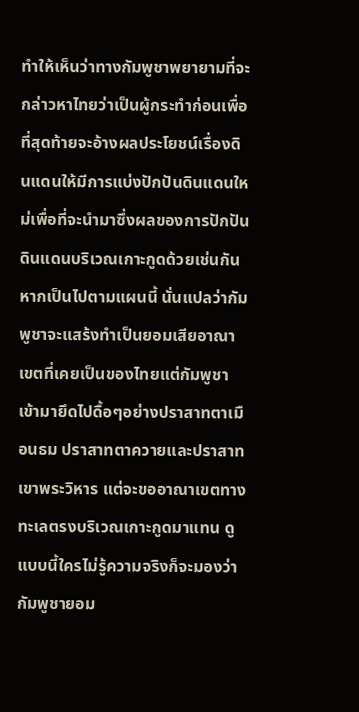ทำให้เห็นว่าทางกัมพูชาพยายามที่จะกล่าวหาไทยว่าเป็นผู้กระทำก่อนเพื่อที่สุดท้ายจะอ้างผลประโยชน์เรื่องดินแดนให้มีการแบ่งปักปันดินแดนใหม่เพื่อที่จะนำมาซึ่งผลของการปักปันดินแดนบริเวณเกาะกูดด้วยเช่นกัน  หากเป็นไปตามแผนนี้ นั่นแปลว่ากัมพูชาจะแสร้งทำเป็นยอมเสียอาณาเขตที่เคยเป็นของไทยแต่กัมพูชาเข้ามายึดไปดื้อๆอย่างปราสาทตาเมือนธม ปราสาทตาควายและปราสาทเขาพระวิหาร แต่จะขออาณาเขตทางทะเลตรงบริเวณเกาะกูดมาแทน ดูแบบนี้ใครไม่รู้ความจริงก็จะมองว่ากัมพูชายอม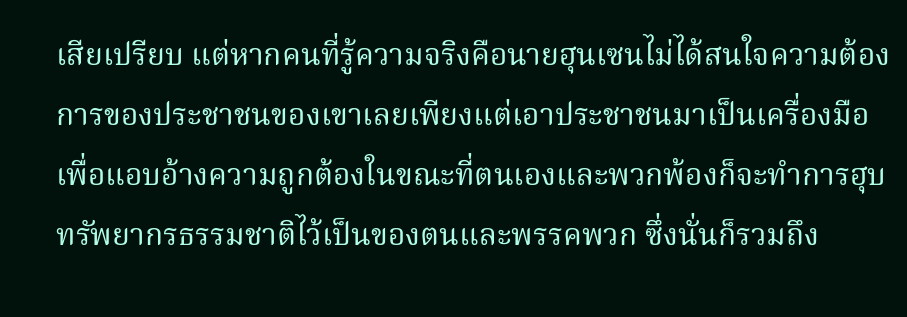เสียเปรียบ แต่หากคนที่รู้ความจริงคือนายฮุนเซนไม่ได้สนใจความต้องการของประชาชนของเขาเลยเพียงแต่เอาประชาชนมาเป็นเครื่องมือเพื่อแอบอ้างความถูกต้องในขณะที่ตนเองและพวกพ้องก็จะทำการฮุบทรัพยากรธรรมชาติไว้เป็นของตนและพรรคพวก ซึ่งนั่นก็รวมถึง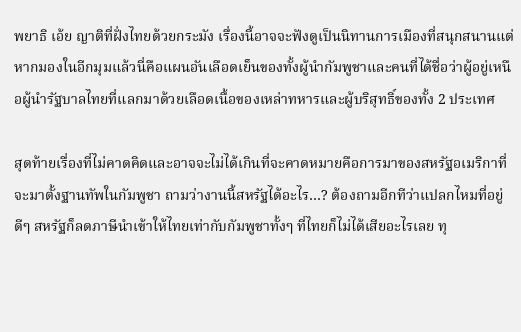พยาธิ เอ้ย ญาติที่ฝั่งไทยด้วยกระมัง เรื่องนี้อาจจะฟังดูเป็นนิทานการเมืองที่สนุกสนานแต่หากมองในอีกมุมแล้วนี่คือแผนอันเลือดเย็นของทั้งผู้นำกัมพูชาและคนที่ได้ชื่อว่าผู้อยู่เหนือผู้นำรัฐบาลไทยที่แลกมาด้วยเลือดเนื้อของเหล่าทหารและผู้บริสุทธิ์ของทั้ง 2 ประเทศ

สุดท้ายเรื่องที่ไม่คาดคิดและอาจจะไม่ได้เกินที่จะคาดหมายคือการมาของสหรัฐอเมริกาที่จะมาตั้งฐานทัพในกัมพูชา ถามว่างานนี้สหรัฐได้อะไร…? ต้องถามอีกทีว่าแปลกไหมที่อยู่ดีๆ สหรัฐก็ลดภาษีนำเข้าให้ไทยเท่ากับกัมพูชาทั้งๆ ที่ไทยก็ไม่ได้เสียอะไรเลย ทุ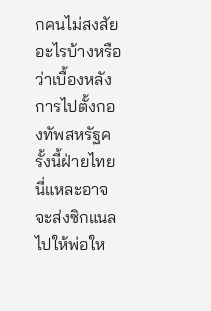กคนไม่สงสัยอะไรบ้างหรือว่าเบื้องหลังการไปตั้งกองทัพสหรัฐครั้งนี้ฝ่ายไทยนี่แหละอาจจะส่งซิกแนลไปให้พ่อให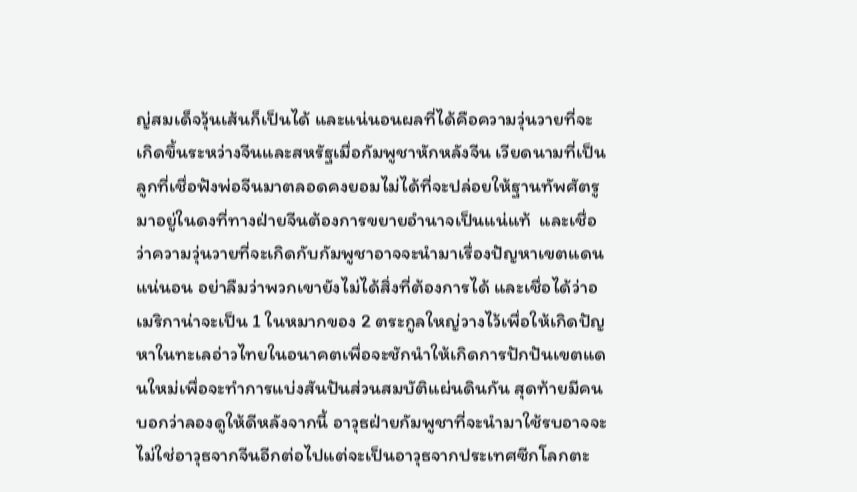ญ่สมเด็จวุ้นเส้นก็เป็นได้ และแน่นอนผลที่ได้คือความวุ่นวายที่จะเกิดขึ้นระหว่างจีนและสหรัฐเมื่อกัมพูชาหักหลังจีน เวียดนามที่เป็นลูกที่เชื่อฟังพ่อจีนมาตลอดคงยอมไม่ได้ที่จะปล่อยให้ฐานทัพศัตรูมาอยู่ในดงที่ทางฝ่ายจีนต้องการขยายอำนาจเป็นแน่แท้  และเชื่อว่าความวุ่นวายที่จะเกิดกับกัมพูชาอาจจะนำมาเรื่องปัญหาเขตแดนแน่นอน อย่าลืมว่าพวกเขายังไม่ได้สิ่งที่ต้องการได้ และเชื่อได้ว่าอเมริกาน่าจะเป็น 1 ในหมากของ 2 ตระกูลใหญ่วางไว้เพื่อให้เกิดปัญหาในทะเลอ่าวไทยในอนาคตเพื่อจะชักนำให้เกิดการปักปันเขตแดนใหม่เพื่อจะทำการแบ่งสันปันส่วนสมบัติแผ่นดินกัน สุดท้ายมีคนบอกว่าลองดูให้ดีหลังจากนี้ อาวุธฝ่ายกัมพูชาที่จะนำมาใช้รบอาจจะไม่ใช่อาวุธจากจีนอีกต่อไปแต่จะเป็นอาวุธจากประเทศซีกโลกตะ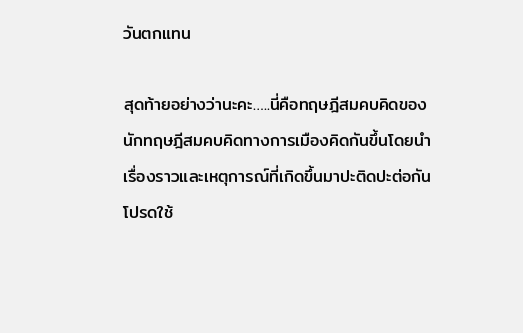วันตกแทน

สุดท้ายอย่างว่านะคะ…..นี่คือทฤษฎีสมคบคิดของนักทฤษฎีสมคบคิดทางการเมืองคิดกันขึ้นโดยนำเรื่องราวและเหตุการณ์ที่เกิดขึ้นมาปะติดปะต่อกัน โปรดใช้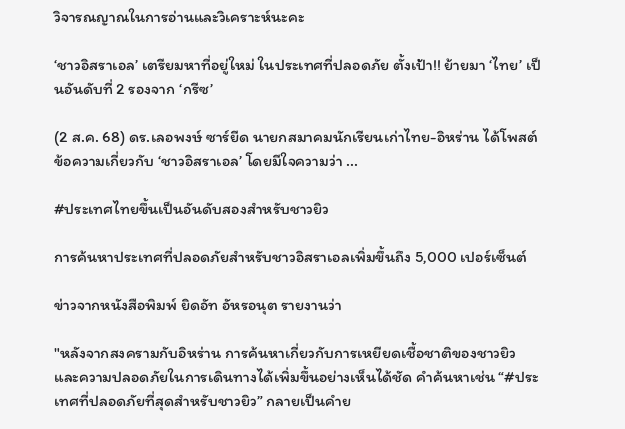วิจารณญาณในการอ่านและวิเคราะห์นะคะ

‘ชาวอิสราเอล’ เตรียมหาที่อยู่ใหม่ ในประเทศที่ปลอดภัย ตั้งเป้า!! ย้ายมา ‘ไทย’ เป็นอันดับที่ 2 รองจาก ‘กรีซ’

(2 ส.ค. 68) ดร.เลอพงษ์ ซาร์ยีด นายกสมาคมนักเรียนเก่าไทย-อิหร่าน ได้โพสต์ข้อความเกี่ยวกับ ‘ชาวอิสราเอล’ โดยมีใจความว่า ...

#ประเทศไทยขึ้นเป็นอันดับสองสำหรับชาวยิว

การค้นหาประเทศที่ปลอดภัยสำหรับชาวอิสราเอลเพิ่มขึ้นถึง 5,000 เปอร์เซ็นต์

ข่าวจากหนังสือพิมพ์ ยิดอัท อัหรอนุต รายงานว่า

"หลังจากสงครามกับอิหร่าน การค้นหาเกี่ยวกับการเหยียดเชื้อชาติของชาวยิว และความปลอดภัยในการเดินทางได้เพิ่มขึ้นอย่างเห็นได้ชัด คำค้นหาเช่น “#ประเทศที่ปลอดภัยที่สุดสำหรับชาวยิว” กลายเป็นคำย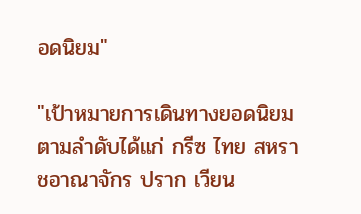อดนิยม"

"เป้าหมายการเดินทางยอดนิยมตามลำดับได้แก่ กรีซ ไทย สหราชอาณาจักร ปราก เวียน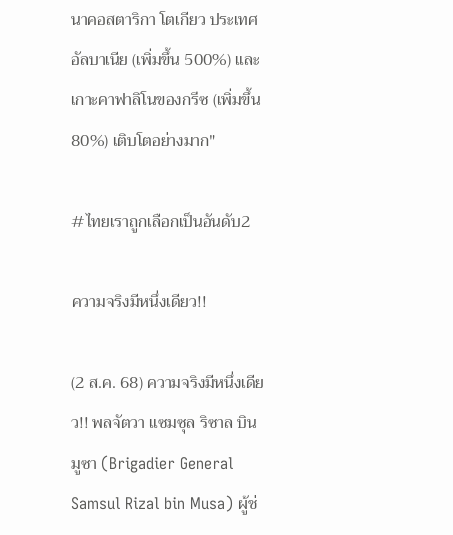นาคอสตาริกา โตเกียว ประเทศอัลบาเนีย (เพิ่มขึ้น 500%) และเกาะคาฟาลิโนของกรีซ (เพิ่มขึ้น 80%) เติบโตอย่างมาก"

#ไทยเราถูกเลือกเป็นอันดับ2

ความจริงมีหนึ่งเดียว!!

(2 ส.ค. 68) ความจริงมีหนึ่งเดียว!! พลจัตวา แซมซุล ริซาล บิน มูซา (Brigadier General Samsul Rizal bin Musa) ผู้ช่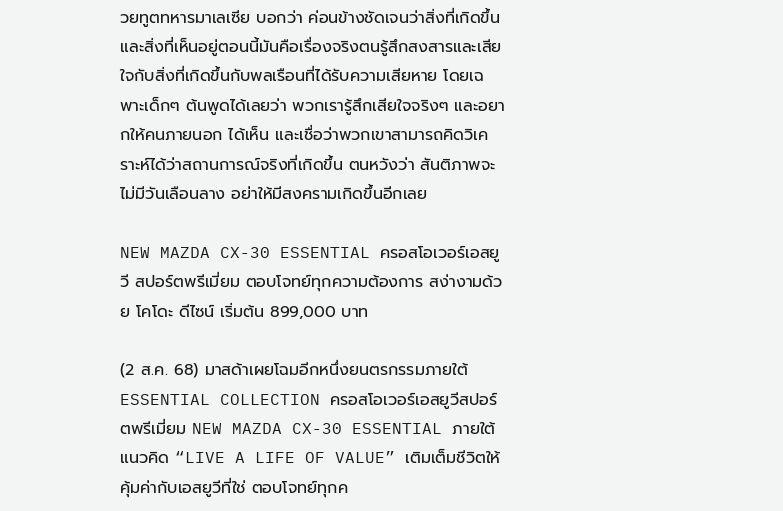วยทูตทหารมาเลเซีย บอกว่า ค่อนข้างชัดเจนว่าสิ่งที่เกิดขึ้นและสิ่งที่เห็นอยู่ตอนนี้มันคือเรื่องจริงตนรู้สึกสงสารและเสียใจกับสิ่งที่เกิดขึ้นกับพลเรือนที่ได้รับความเสียหาย โดยเฉพาะเด็กๆ ต้นพูดได้เลยว่า พวกเรารู้สึกเสียใจจริงๆ และอยากให้คนภายนอก ได้เห็น และเชื่อว่าพวกเขาสามารถคิดวิเคราะห์ได้ว่าสถานการณ์จริงที่เกิดขึ้น ตนหวังว่า สันติภาพจะไม่มีวันเลือนลาง อย่าให้มีสงครามเกิดขึ้นอีกเลย

NEW MAZDA CX-30 ESSENTIAL ครอสโอเวอร์เอสยูวี สปอร์ตพรีเมี่ยม ตอบโจทย์ทุกความต้องการ สง่างามด้วย โคโดะ ดีไซน์ เริ่มต้น 899,000 บาท

(2 ส.ค. 68) มาสด้าเผยโฉมอีกหนึ่งยนตรกรรมภายใต้ ESSENTIAL COLLECTION ครอสโอเวอร์เอสยูวีสปอร์ตพรีเมี่ยม NEW MAZDA CX-30 ESSENTIAL ภายใต้แนวคิด “LIVE A LIFE OF VALUE” เติมเต็มชีวิตให้คุ้มค่ากับเอสยูวีที่ใช่ ตอบโจทย์ทุกค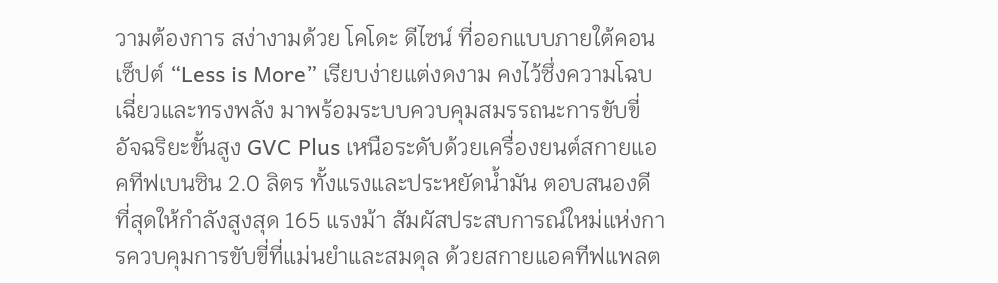วามต้องการ สง่างามด้วย โคโดะ ดีไซน์ ที่ออกแบบภายใต้คอนเซ็ปต์ “Less is More” เรียบง่ายแต่งดงาม คงไว้ซึ่งความโฉบเฉี่ยวและทรงพลัง มาพร้อมระบบควบคุมสมรรถนะการขับขี่อัจฉริยะขั้นสูง GVC Plus เหนือระดับด้วยเครื่องยนต์สกายแอคทีฟเบนซิน 2.0 ลิตร ทั้งแรงและประหยัดน้ำมัน ตอบสนองดีที่สุดให้กำลังสูงสุด 165 แรงม้า สัมผัสประสบการณ์ใหม่แห่งการควบคุมการขับขี่ที่แม่นยำและสมดุล ด้วยสกายแอคทีฟแพลต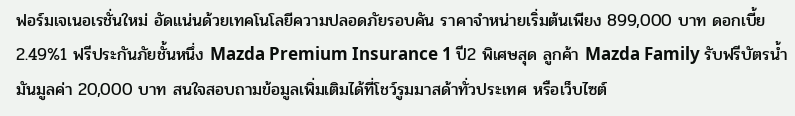ฟอร์มเจเนอเรชั่นใหม่ อัดแน่นด้วยเทคโนโลยีความปลอดภัยรอบคัน ราคาจำหน่ายเริ่มต้นเพียง 899,000 บาท ดอกเบี้ย 2.49%1 ฟรีประกันภัยชั้นหนึ่ง Mazda Premium Insurance 1 ปี2 พิเศษสุด ลูกค้า Mazda Family รับฟรีบัตรน้ำมันมูลค่า 20,000 บาท สนใจสอบถามข้อมูลเพิ่มเติมได้ที่โชว์รูมมาสด้าทั่วประเทศ หรือเว็บไซต์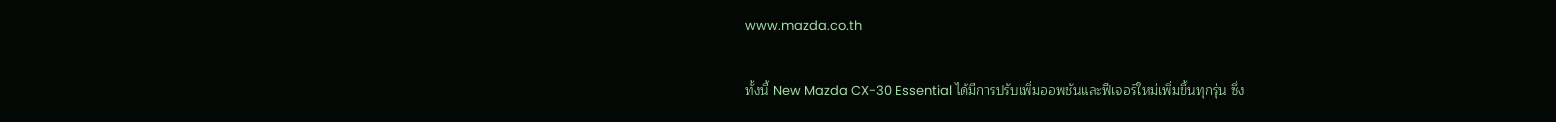www.mazda.co.th

ทั้งนี้ New Mazda CX-30 Essential ได้มีการปรับเพิ่มออพชันและฟีเจอร์ใหม่เพิ่มขึ้นทุกรุ่น ซึ่ง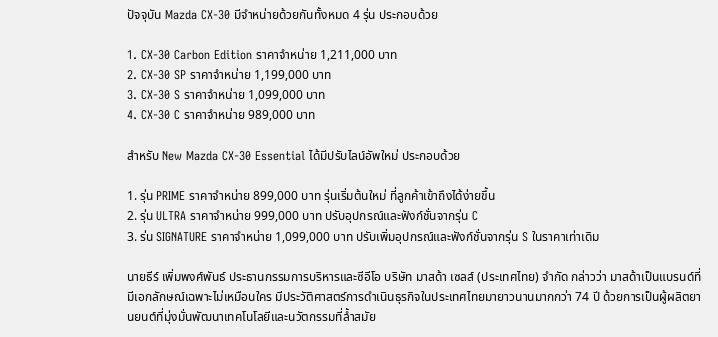ปัจจุบัน Mazda CX-30 มีจำหน่ายด้วยกันทั้งหมด 4 รุ่น ประกอบด้วย

1. CX-30 Carbon Edition ราคาจำหน่าย 1,211,000 บาท
2. CX-30 SP ราคาจำหน่าย 1,199,000 บาท
3. CX-30 S ราคาจำหน่าย 1,099,000 บาท
4. CX-30 C ราคาจำหน่าย 989,000 บาท

สำหรับ New Mazda CX-30 Essential ได้มีปรับไลน์อัพใหม่ ประกอบด้วย

1. รุ่น PRIME ราคาจำหน่าย 899,000 บาท รุ่นเริ่มต้นใหม่ ที่ลูกค้าเข้าถึงได้ง่ายขึ้น
2. รุ่น ULTRA ราคาจำหน่าย 999,000 บาท ปรับอุปกรณ์และฟังก์ชั่นจากรุ่น C
3. ร่น SIGNATURE ราคาจำหน่าย 1,099,000 บาท ปรับเพิ่มอุปกรณ์และฟังก์ชั่นจากรุ่น S ในราคาเท่าเดิม

นายธีร์ เพิ่มพงศ์พันธ์ ประธานกรรมการบริหารและซีอีโอ บริษัท มาสด้า เซลส์ (ประเทศไทย) จำกัด กล่าวว่า มาสด้าเป็นแบรนด์ที่มีเอกลักษณ์เฉพาะไม่เหมือนใคร มีประวัติศาสตร์การดำเนินธุรกิจในประเทศไทยมายาวนานมากกว่า 74 ปี ด้วยการเป็นผู้ผลิตยานยนต์ที่มุ่งมั่นพัฒนาเทคโนโลยีและนวัตกรรมที่ล้ำสมัย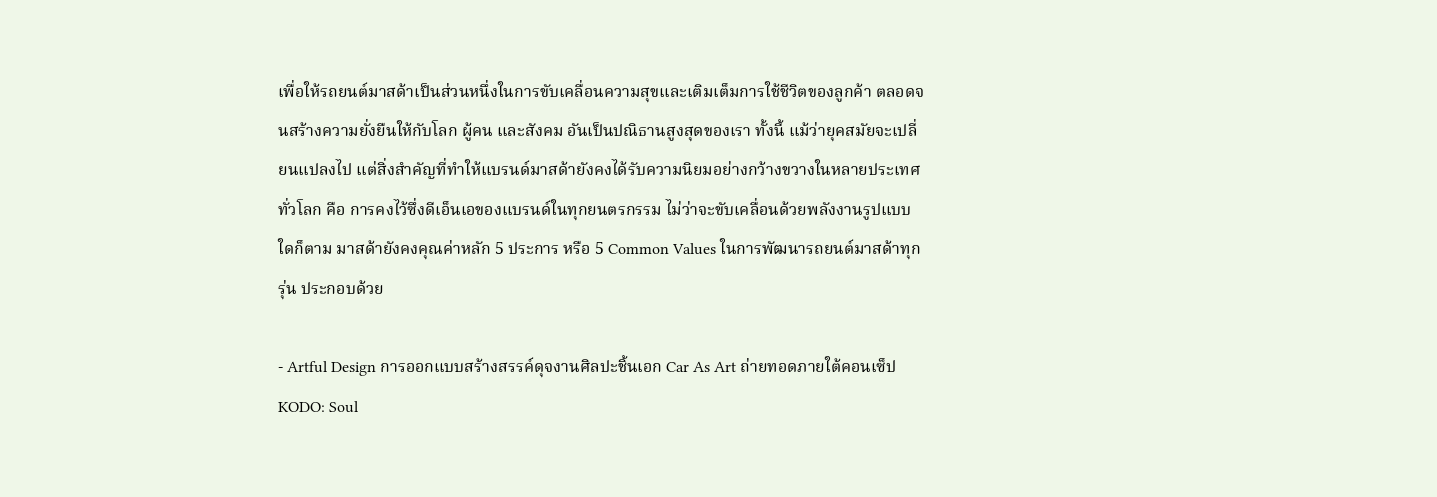เพื่อให้รถยนต์มาสด้าเป็นส่วนหนึ่งในการขับเคลื่อนความสุขและเติมเต็มการใช้ชีวิตของลูกค้า ตลอดจนสร้างความยั่งยืนให้กับโลก ผู้คน และสังคม อันเป็นปณิธานสูงสุดของเรา ทั้งนี้ แม้ว่ายุคสมัยจะเปลี่ยนแปลงไป แต่สิ่งสำคัญที่ทำให้แบรนด์มาสด้ายังคงได้รับความนิยมอย่างกว้างขวางในหลายประเทศทั่วโลก คือ การคงไว้ซึ่งดีเอ็นเอของแบรนด์ในทุกยนตรกรรม ไม่ว่าจะขับเคลื่อนด้วยพลังงานรูปแบบใดก็ตาม มาสด้ายังคงคุณค่าหลัก 5 ประการ หรือ 5 Common Values ในการพัฒนารถยนต์มาสด้าทุกรุ่น ประกอบด้วย

- Artful Design การออกแบบสร้างสรรค์ดุจงานศิลปะชิ้นเอก Car As Art ถ่ายทอดภายใต้คอนเซ็ป KODO: Soul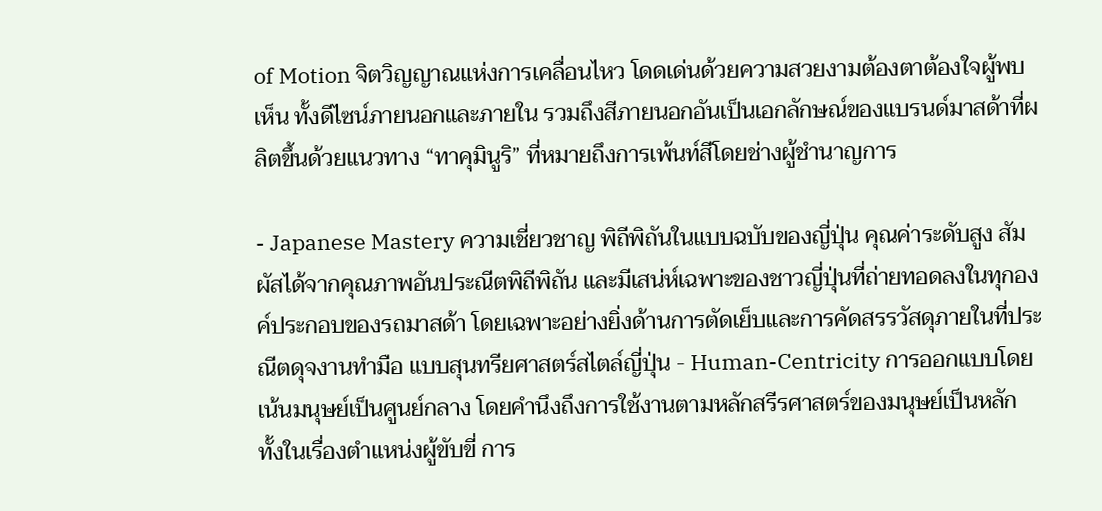of Motion จิตวิญญาณแห่งการเคลื่อนไหว โดดเด่นด้วยความสวยงามต้องตาต้องใจผู้พบเห็น ทั้งดีไซน์ภายนอกและภายใน รวมถึงสีภายนอกอันเป็นเอกลักษณ์ของแบรนด์มาสด้าที่ผลิตขึ้นด้วยแนวทาง “ทาคุมินูริ” ที่หมายถึงการเพ้นท์สีโดยช่างผู้ชำนาญการ

- Japanese Mastery ความเชี่ยวชาญ พิถีพิถันในแบบฉบับของญี่ปุ่น คุณค่าระดับสูง สัมผัสได้จากคุณภาพอันประณีตพิถีพิถัน และมีเสน่ห์เฉพาะของชาวญี่ปุ่นที่ถ่ายทอดลงในทุกองค์ประกอบของรถมาสด้า โดยเฉพาะอย่างยิ่งด้านการตัดเย็บและการคัดสรรวัสดุภายในที่ประณีตดุจงานทำมือ แบบสุนทรียศาสตร์สไตล์ญี่ปุ่น - Human-Centricity การออกแบบโดยเน้นมนุษย์เป็นศูนย์กลาง โดยคำนึงถึงการใช้งานตามหลักสรีรศาสตร์ของมนุษย์เป็นหลัก ทั้งในเรื่องตำแหน่งผู้ขับขี่ การ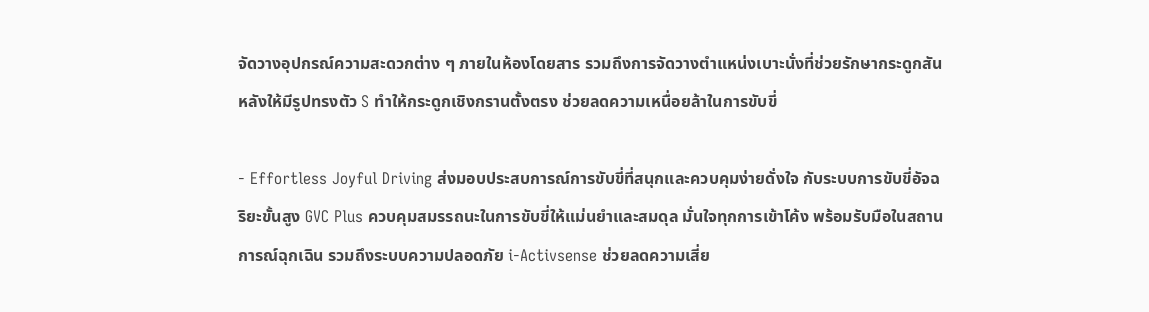จัดวางอุปกรณ์ความสะดวกต่าง ๆ ภายในห้องโดยสาร รวมถึงการจัดวางตำแหน่งเบาะนั่งที่ช่วยรักษากระดูกสันหลังให้มีรูปทรงตัว S ทำให้กระดูกเชิงกรานตั้งตรง ช่วยลดความเหนื่อยล้าในการขับขี่

- Effortless Joyful Driving ส่งมอบประสบการณ์การขับขี่ที่สนุกและควบคุมง่ายดั่งใจ กับระบบการขับขี่อัจฉริยะขั้นสูง GVC Plus ควบคุมสมรรถนะในการขับขี่ให้แม่นยำและสมดุล มั่นใจทุกการเข้าโค้ง พร้อมรับมือในสถานการณ์ฉุกเฉิน รวมถึงระบบความปลอดภัย i-Activsense ช่วยลดความเสี่ย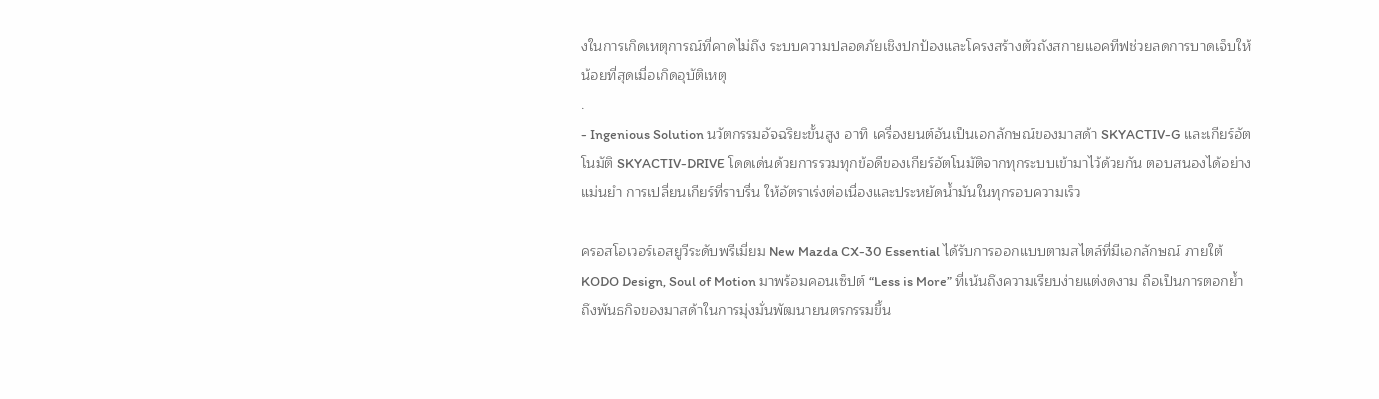งในการเกิดเหตุการณ์ที่คาดไม่ถึง ระบบความปลอดภัยเชิงปกป้องและโครงสร้างตัวถังสกายแอคทีฟช่วยลดการบาดเจ็บให้น้อยที่สุดเมื่อเกิดอุบัติเหตุ
.
- Ingenious Solution นวัตกรรมอัจฉริยะขั้นสูง อาทิ เครื่องยนต์อันเป็นเอกลักษณ์ของมาสด้า SKYACTIV-G และเกียร์อัตโนมัติ SKYACTIV-DRIVE โดดเด่นด้วยการรวมทุกข้อดีของเกียร์อัตโนมัติจากทุกระบบเข้ามาไว้ด้วยกัน ตอบสนองได้อย่างแม่นยำ การเปลี่ยนเกียร์ที่ราบรื่น ให้อัตราเร่งต่อเนื่องและประหยัดน้ำมันในทุกรอบความเร็ว

ครอสโอเวอร์เอสยูวีระดับพรีเมี่ยม New Mazda CX-30 Essential ได้รับการออกแบบตามสไตล์ที่มีเอกลักษณ์ ภายใต้ KODO Design, Soul of Motion มาพร้อมคอนเซ็ปต์ “Less is More” ที่เน้นถึงความเรียบง่ายแต่งดงาม ถือเป็นการตอกย้ำถึงพันธกิจของมาสด้าในการมุ่งมั่นพัฒนายนตรกรรมขึ้น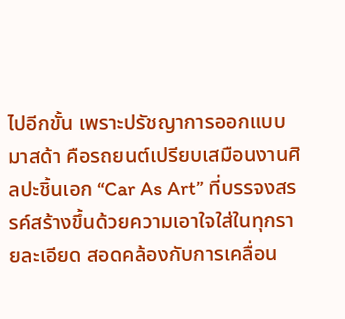ไปอีกขั้น เพราะปรัชญาการออกแบบมาสด้า คือรถยนต์เปรียบเสมือนงานศิลปะชิ้นเอก “Car As Art” ที่บรรจงสรรค์สร้างขึ้นด้วยความเอาใจใส่ในทุกรายละเอียด สอดคล้องกับการเคลื่อน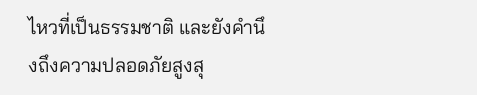ไหวที่เป็นธรรมชาติ และยังคำนึงถึงความปลอดภัยสูงสุ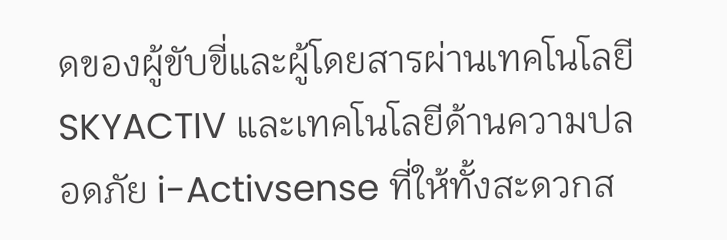ดของผู้ขับขี่และผู้โดยสารผ่านเทคโนโลยี SKYACTIV และเทคโนโลยีด้านความปลอดภัย i-Activsense ที่ให้ทั้งสะดวกส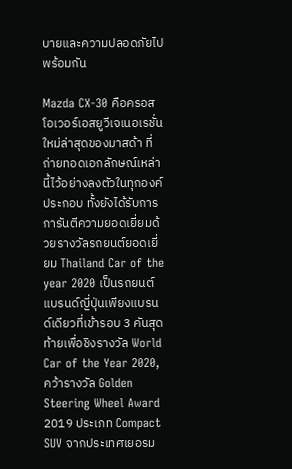บายและความปลอดภัยไปพร้อมกัน

Mazda CX-30 คือครอสโอเวอร์เอสยูวีเจเนอเรชั่นใหม่ล่าสุดของมาสด้า ที่ถ่ายทอดเอกลักษณ์เหล่านี้ไว้อย่างลงตัวในทุกองค์ประกอบ ทั้งยังได้รับการการันตีความยอดเยี่ยมด้วยรางวัลรถยนต์ยอดเยี่ยม Thailand Car of the year 2020 เป็นรถยนต์แบรนด์ญี่ปุ่นเพียงแบรนด์เดียวที่เข้ารอบ 3 คันสุดท้ายเพื่อชิงรางวัล World Car of the Year 2020, คว้ารางวัล Golden Steering Wheel Award 2019 ประเภท Compact SUV จากประเทศเยอรม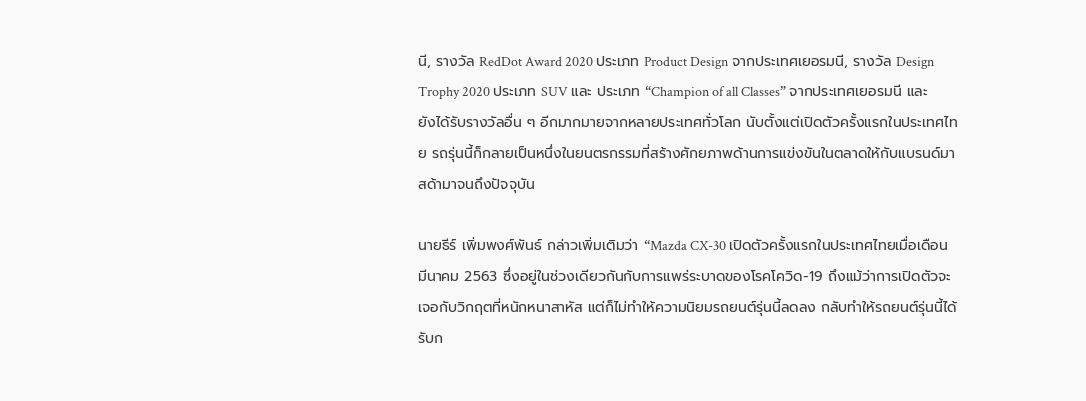นี, รางวัล RedDot Award 2020 ประเภท Product Design จากประเทศเยอรมนี, รางวัล Design Trophy 2020 ประเภท SUV และ ประเภท “Champion of all Classes” จากประเทศเยอรมนี และยังได้รับรางวัลอื่น ๆ อีกมากมายจากหลายประเทศทั่วโลก นับตั้งแต่เปิดตัวครั้งแรกในประเทศไทย รถรุ่นนี้ก็กลายเป็นหนึ่งในยนตรกรรมที่สร้างศักยภาพด้านการแข่งขันในตลาดให้กับแบรนด์มาสด้ามาจนถึงปัจจุบัน

นายธีร์ เพิ่มพงศ์พันธ์ กล่าวเพิ่มเติมว่า “Mazda CX-30 เปิดตัวครั้งแรกในประเทศไทยเมื่อเดือนมีนาคม 2563 ซึ่งอยู่ในช่วงเดียวกันกับการแพร่ระบาดของโรคโควิด-19 ถึงแม้ว่าการเปิดตัวจะเจอกับวิกฤตที่หนักหนาสาหัส แต่ก็ไม่ทำให้ความนิยมรถยนต์รุ่นนี้ลดลง กลับทำให้รถยนต์รุ่นนี้ได้รับก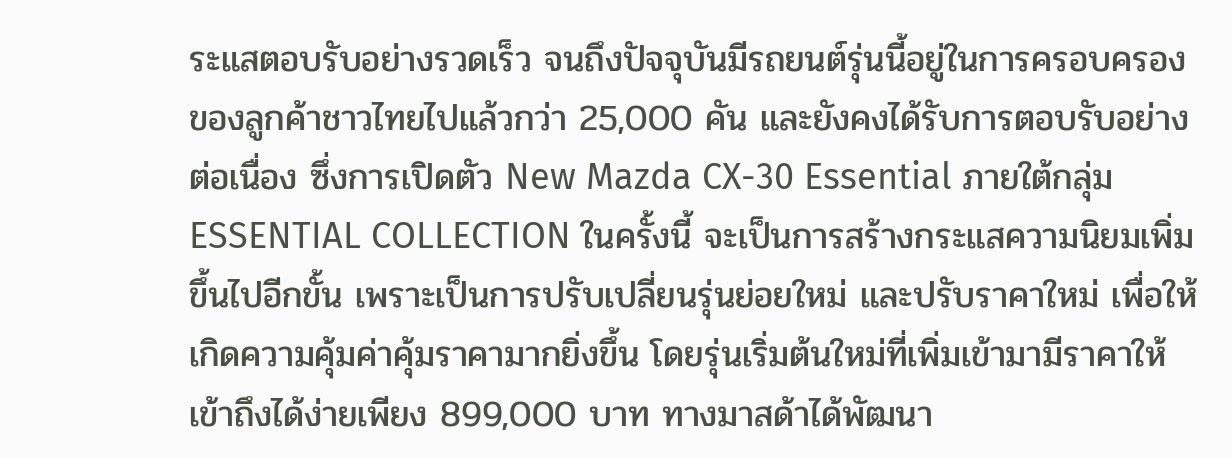ระแสตอบรับอย่างรวดเร็ว จนถึงปัจจุบันมีรถยนต์รุ่นนี้อยู่ในการครอบครองของลูกค้าชาวไทยไปแล้วกว่า 25,000 คัน และยังคงได้รับการตอบรับอย่างต่อเนื่อง ซึ่งการเปิดตัว New Mazda CX-30 Essential ภายใต้กลุ่ม ESSENTIAL COLLECTION ในครั้งนี้ จะเป็นการสร้างกระแสความนิยมเพิ่มขึ้นไปอีกขั้น เพราะเป็นการปรับเปลี่ยนรุ่นย่อยใหม่ และปรับราคาใหม่ เพื่อให้เกิดความคุ้มค่าคุ้มราคามากยิ่งขึ้น โดยรุ่นเริ่มต้นใหม่ที่เพิ่มเข้ามามีราคาให้เข้าถึงได้ง่ายเพียง 899,000 บาท ทางมาสด้าได้พัฒนา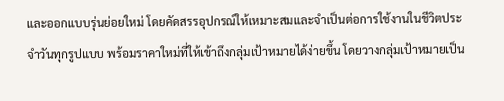และออกแบบรุ่นย่อยใหม่ โดยคัดสรรอุปกรณ์ให้เหมาะสมและจำเป็นต่อการใช้งานในชีวิตประจำวันทุกรูปแบบ พร้อมราคาใหม่ที่ให้เข้าถึงกลุ่มเป้าหมายได้ง่ายขึ้น โดยวางกลุ่มเป้าหมายเป็น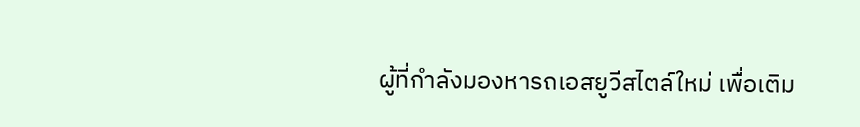ผู้ที่กำลังมองหารถเอสยูวีสไตล์ใหม่ เพื่อเติม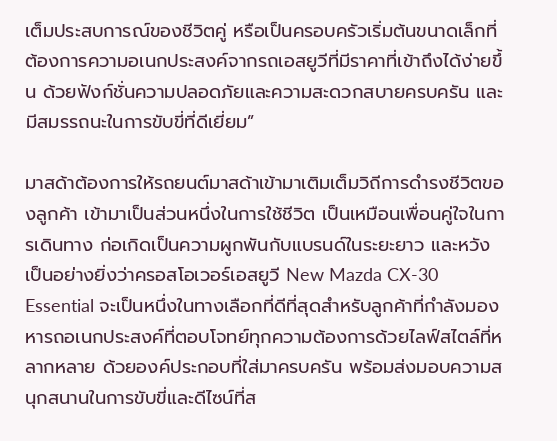เต็มประสบการณ์ของชีวิตคู่ หรือเป็นครอบครัวเริ่มต้นขนาดเล็กที่ต้องการความอเนกประสงค์จากรถเอสยูวีที่มีราคาที่เข้าถึงได้ง่ายขึ้น ด้วยฟังก์ชั่นความปลอดภัยและความสะดวกสบายครบครัน และมีสมรรถนะในการขับขี่ที่ดีเยี่ยม”

มาสด้าต้องการให้รถยนต์มาสด้าเข้ามาเติมเต็มวิถีการดำรงชีวิตของลูกค้า เข้ามาเป็นส่วนหนึ่งในการใช้ชีวิต เป็นเหมือนเพื่อนคู่ใจในการเดินทาง ก่อเกิดเป็นความผูกพันกับแบรนด์ในระยะยาว และหวังเป็นอย่างยิ่งว่าครอสโอเวอร์เอสยูวี New Mazda CX-30 Essential จะเป็นหนึ่งในทางเลือกที่ดีที่สุดสำหรับลูกค้าที่กำลังมองหารถอเนกประสงค์ที่ตอบโจทย์ทุกความต้องการด้วยไลฟ์สไตล์ที่หลากหลาย ด้วยองค์ประกอบที่ใส่มาครบครัน พร้อมส่งมอบความสนุกสนานในการขับขี่และดีไซน์ที่ส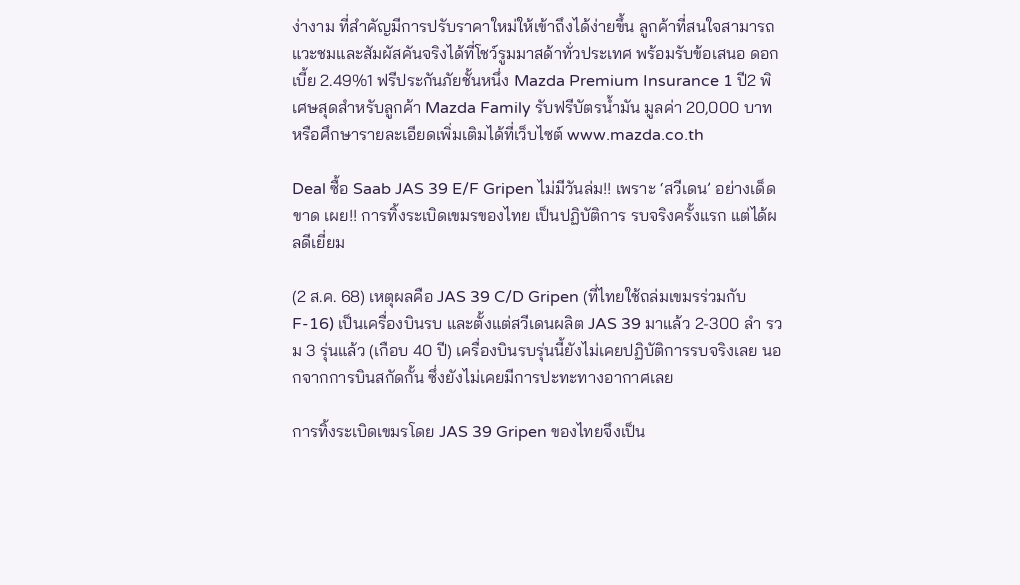ง่างาม ที่สำคัญมีการปรับราคาใหม่ให้เข้าถึงได้ง่ายขึ้น ลูกค้าที่สนใจสามารถแวะชมและสัมผัสคันจริงได้ที่โชว์รูมมาสด้าทั่วประเทศ พร้อมรับข้อเสนอ ดอกเบี้ย 2.49%1 ฟรีประกันภัยชั้นหนึ่ง Mazda Premium Insurance 1 ปี2 พิเศษสุดสำหรับลูกค้า Mazda Family รับฟรีบัตรน้ำมัน มูลค่า 20,000 บาท หรือศึกษารายละเอียดเพิ่มเติมได้ที่เว็บไซต์ www.mazda.co.th

Deal ซื้อ Saab JAS 39 E/F Gripen ไม่มีวันล่ม!! เพราะ ‘สวีเดน’ อย่างเด็ดขาด เผย!! การทิ้งระเบิดเขมรของไทย เป็นปฏิบัติการ รบจริงครั้งแรก แต่ได้ผลดีเยี่ยม

(2 ส.ค. 68) เหตุผลคือ JAS 39 C/D Gripen (ที่ไทยใช้ถล่มเขมรร่วมกับ F-16) เป็นเครื่องบินรบ และตั้งแต่สวีเดนผลิต JAS 39 มาแล้ว 2-300 ลำ รวม 3 รุ่นแล้ว (เกือบ 40 ปี) เครื่องบินรบรุ่นนี้ยังไม่เคยปฏิบัติการรบจริงเลย นอกจากการบินสกัดกั้น ซึ่งยังไม่เคยมีการปะทะทางอากาศเลย

การทิ้งระเบิดเขมรโดย JAS 39 Gripen ของไทยจึงเป็น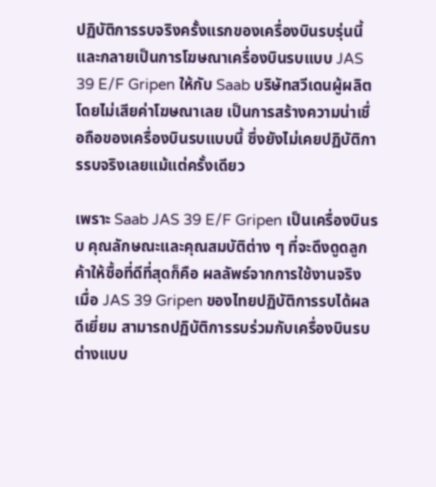ปฏิบัติการรบจริงครั้งแรกของเครื่องบินรบรุ่นนี้ และกลายเป็นการโฆษณาเครื่องบินรบแบบ JAS 39 E/F Gripen ให้กับ Saab บริษัทสวีเดนผู้ผลิต โดยไม่เสียค่าโฆษณาเลย เป็นการสร้างความน่าเชื่อถือของเครื่องบินรบแบบนี้ ซึ่งยังไม่เคยปฏิบัติการรบจริงเลยแม้แต่ครั้งเดียว

เพราะ Saab JAS 39 E/F Gripen เป็นเครื่องบินรบ คุณลักษณะและคุณสมบัติต่าง ๆ ที่จะดึงดูดลูกค้าให้ซื้อที่ดีที่สุดก็คือ ผลลัพธ์จากการใช้งานจริง เมื่อ JAS 39 Gripen ของไทยปฏิบัติการรบได้ผลดีเยี่ยม สามารถปฏิบัติการรบร่วมกับเครื่องบินรบต่างแบบ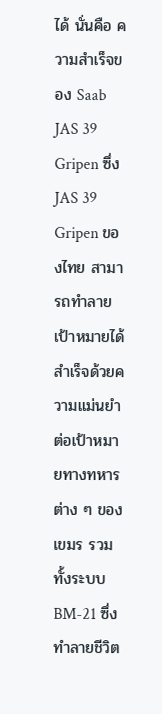ได้ นั่นคือ ความสำเร็จของ Saab JAS 39 Gripen ซึ่ง JAS 39 Gripen ของไทย สามารถทำลายเป้าหมายได้สำเร็จด้วยความแม่นยำต่อเป้าหมายทางทหารต่าง ๆ ของเขมร รวมทั้งระบบ BM-21 ซึ่งทำลายชีวิต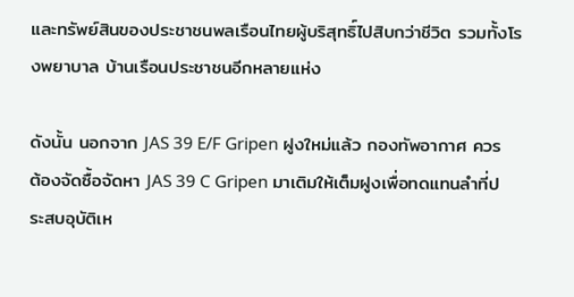และทรัพย์สินของประชาชนพลเรือนไทยผู้บริสุทธิ์ไปสิบกว่าชีวิต รวมทั้งโรงพยาบาล บ้านเรือนประชาชนอีกหลายแห่ง

ดังนั้น นอกจาก JAS 39 E/F Gripen ฝูงใหม่แล้ว กองทัพอากาศ ควรต้องจัดซื้อจัดหา JAS 39 C Gripen มาเติมให้เต็มฝูงเพื่อทดแทนลำที่ประสบอุบัติเห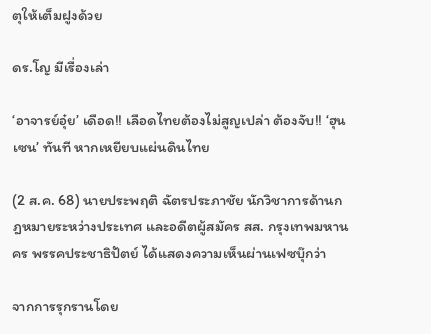ตุให้เต็มฝูงด้วย

ดร.โญ มีเรื่องเล่า

‘อาจารย์อุ๋ย’ เดือด!! เลือดไทยต้องไม่สูญเปล่า ต้องจับ!! ‘ฮุนเซน’ ทันที หากเหยียบแผ่นดินไทย

(2 ส.ค. 68) นายประพฤติ ฉัตรประภาชัย นักวิชาการด้านกฎหมายระหว่างประเทศ และอดีตผู้สมัคร สส. กรุงเทพมหานคร พรรคประชาธิปัตย์ ได้แสดงความเห็นผ่านเฟซบุ๊กว่า

จากการรุกรานโดย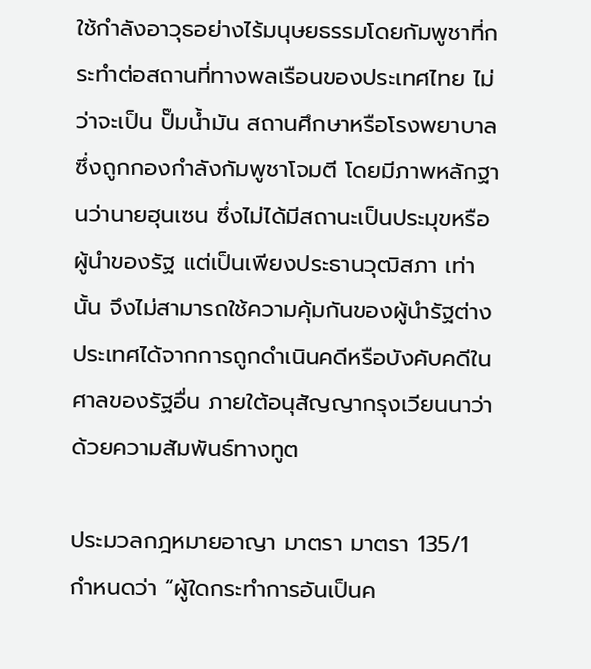ใช้กำลังอาวุธอย่างไร้มนุษยธรรมโดยกัมพูชาที่กระทำต่อสถานที่ทางพลเรือนของประเทศไทย ไม่ว่าจะเป็น ปั๊มน้ำมัน สถานศึกษาหรือโรงพยาบาล ซึ่งถูกกองกำลังกัมพูชาโจมตี โดยมีภาพหลักฐานว่านายฮุนเซน ซึ่งไม่ได้มีสถานะเป็นประมุขหรือผู้นำของรัฐ แต่เป็นเพียงประธานวุฒิสภา เท่านั้น จึงไม่สามารถใช้ความคุ้มกันของผู้นำรัฐต่างประเทศได้จากการถูกดำเนินคดีหรือบังคับคดีในศาลของรัฐอื่น ภายใต้อนุสัญญากรุงเวียนนาว่าด้วยความสัมพันธ์ทางทูต

ประมวลกฎหมายอาญา มาตรา มาตรา 135/1 กำหนดว่า “ผู้ใดกระทำการอันเป็นค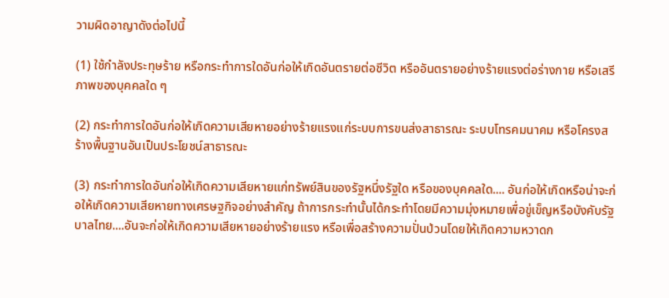วามผิดอาญาดังต่อไปนี้

(1) ใช้กำลังประทุษร้าย หรือกระทำการใดอันก่อให้เกิดอันตรายต่อชีวิต หรืออันตรายอย่างร้ายแรงต่อร่างกาย หรือเสรีภาพของบุคคลใด ๆ

(2) กระทำการใดอันก่อให้เกิดความเสียหายอย่างร้ายแรงแก่ระบบการขนส่งสาธารณะ ระบบโทรคมนาคม หรือโครงสร้างพื้นฐานอันเป็นประโยชน์สาธารณะ

(3) กระทําการใดอันก่อให้เกิดความเสียหายแก่ทรัพย์สินของรัฐหนึ่งรัฐใด หรือของบุคคลใด.... อันก่อให้เกิดหรือน่าจะก่อให้เกิดความเสียหายทางเศรษฐกิจอย่างสําคัญ ถ้าการกระทํานั้นได้กระทําโดยมีความมุ่งหมายเพื่อขู่เข็ญหรือบังคับรัฐบาลไทย....อันจะก่อให้เกิดความเสียหายอย่างร้ายแรง หรือเพื่อสร้างความปั่นป่วนโดยให้เกิดความหวาดก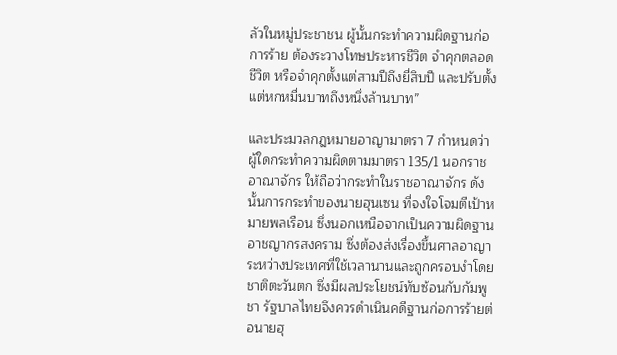ลัวในหมู่ประชาชน ผู้นั้นกระทําความผิดฐานก่อการร้าย ต้องระวางโทษประหารชีวิต จําคุกตลอดชีวิต หรือจําคุกตั้งแต่สามปีถึงยี่สิบปี และปรับตั้งแต่หกหมื่นบาทถึงหนึ่งล้านบาท”

และประมวลกฎหมายอาญามาตรา 7 กำหนดว่า ผู้ใดกระทำความผิดตามมาตรา 135/1 นอกราชอาณาจักร ให้ถือว่ากระทำในราชอาณาจักร ดังนั้นการกระทำของนายฮุนเซน ที่จงใจโจมตีเป้าหมายพลเรือน ซึ่งนอกเหนือจากเป็นความผิดฐานอาชญากรสงคราม ซึ่งต้องส่งเรื่องขึ้นศาลอาญาระหว่างประเทศที่ใช้เวลานานและถูกครอบงำโดยชาติตะวันตก ซึ่งมีผลประโยชน์ทับซ้อนกับกัมพูชา รัฐบาลไทยจึงควรดำเนินคดีฐานก่อการร้ายต่อนายฮุ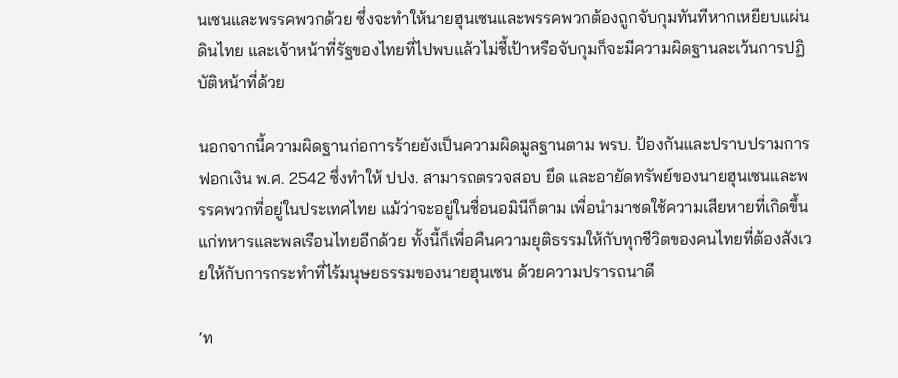นเซนและพรรคพวกด้วย ซึ่งจะทำให้นายฮุนเซนและพรรคพวกต้องถูกจับกุมทันทีหากเหยียบแผ่นดินไทย และเจ้าหน้าที่รัฐของไทยที่ไปพบแล้วไม่ชี้เป้าหรือจับกุมก็จะมีความผิดฐานละเว้นการปฏิบัติหน้าที่ด้วย

นอกจากนี้ความผิดฐานก่อการร้ายยังเป็นความผิดมูลฐานตาม พรบ. ป้องกันและปราบปรามการฟอกเงิน พ.ศ. 2542 ซึ่งทำให้ ปปง. สามารถตรวจสอบ ยึด และอายัดทรัพย์ของนายฮุนเซนและพรรคพวกที่อยู่ในประเทศไทย แม้ว่าจะอยู่ในชื่อนอมินีก็ตาม เพื่อนำมาชดใช้ความเสียหายที่เกิดขึ้นแก่ทหารและพลเรือนไทยอีกด้วย ทั้งนี้ก็เพื่อคืนความยุติธรรมให้กับทุกชีวิตของคนไทยที่ต้องสังเวยให้กับการกระทำที่ไร้มนุษยธรรมของนายฮุนเซน ด้วยความปรารถนาดี

‘ท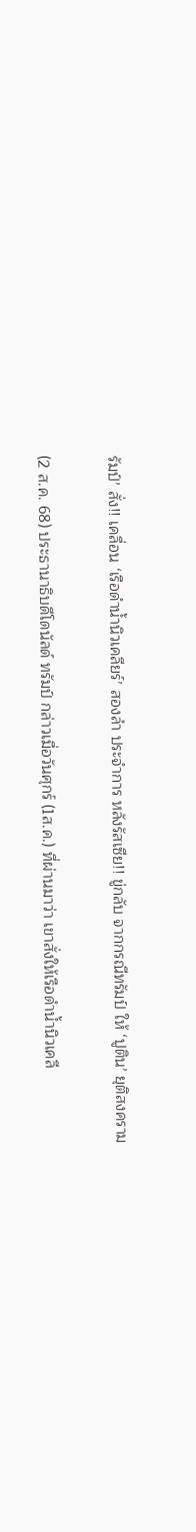รัมป์’ สั่ง!! เคลื่อน ‘เรือดำน้ำนิวเคลียร์’ สองลำ ประจำการ หลังรัสเซีย!! ขู่กลับ จากกรณีทรัมป์ ให้ ‘ปูติน’ ยุติสงคราม

(2 ส.ค. 68) ประธานาธิบดีโดนัลด์ ทรัมป์ กล่าวเมื่อวันศุกร์ (1ส.ค.) ที่ผ่านมาว่า เขาสั่งให้เรือดำน้ำนิวเคลี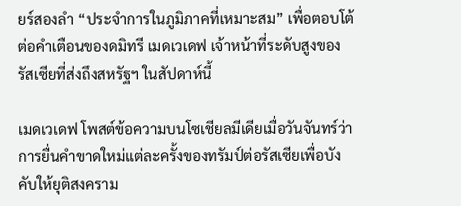ยร์สองลำ “ประจำการในภูมิภาคที่เหมาะสม” เพื่อตอบโต้ต่อคำเตือนของดมิทรี เมดเวเดฟ เจ้าหน้าที่ระดับสูงของรัสเซียที่ส่งถึงสหรัฐฯ ในสัปดาห์นี้

เมดเวเดฟ โพสต์ข้อความบนโซเชียลมีเดียเมื่อวันจันทร์ว่า การยื่นคำขาดใหม่แต่ละครั้งของทรัมป์ต่อรัสเซียเพื่อบังคับให้ยุติสงคราม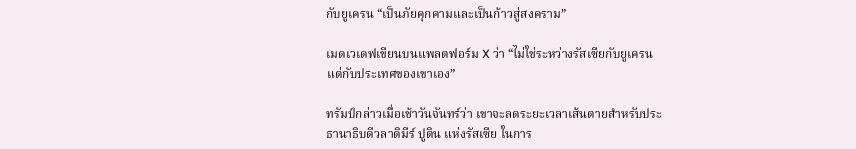กับยูเครน “เป็นภัยคุกคามและเป็นก้าวสู่สงคราม”

เมดเวเดฟเขียนบนแพลตฟอร์ม X ว่า “ไม่ใช่ระหว่างรัสเซียกับยูเครน แต่กับประเทศของเขาเอง”

ทรัมป์กล่าวเมื่อเช้าวันจันทร์ว่า เขาจะลดระยะเวลาเส้นตายสำหรับประธานาธิบดีวลาดิมีร์ ปูติน แห่งรัสเซีย ในการ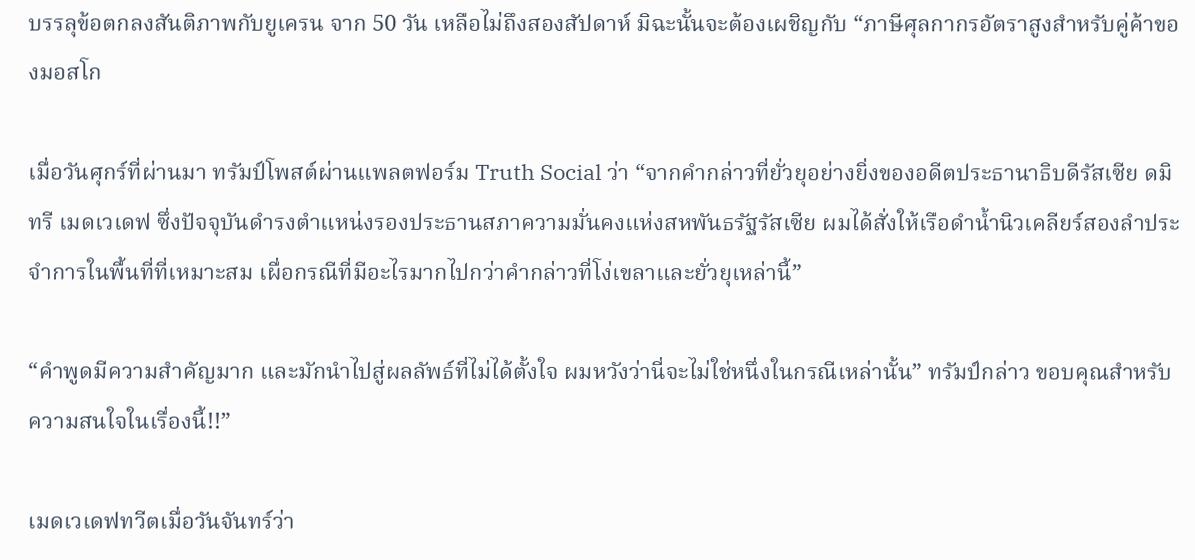บรรลุข้อตกลงสันติภาพกับยูเครน จาก 50 วัน เหลือไม่ถึงสองสัปดาห์ มิฉะนั้นจะต้องเผชิญกับ “ภาษีศุลกากรอัตราสูงสำหรับคู่ค้าของมอสโก

เมื่อวันศุกร์ที่ผ่านมา ทรัมป์โพสต์ผ่านแพลตฟอร์ม Truth Social ว่า “จากคำกล่าวที่ยั่วยุอย่างยิ่งของอดีตประธานาธิบดีรัสเซีย ดมิทรี เมดเวเดฟ ซึ่งปัจจุบันดำรงตำแหน่งรองประธานสภาความมั่นคงแห่งสหพันธรัฐรัสเซีย ผมได้สั่งให้เรือดำน้ำนิวเคลียร์สองลำประจำการในพื้นที่ที่เหมาะสม เผื่อกรณีที่มีอะไรมากไปกว่าคำกล่าวที่โง่เขลาและยั่วยุเหล่านี้”

“คำพูดมีความสำคัญมาก และมักนำไปสู่ผลลัพธ์ที่ไม่ได้ตั้งใจ ผมหวังว่านี่จะไม่ใช่หนึ่งในกรณีเหล่านั้น” ทรัมป์กล่าว ขอบคุณสำหรับความสนใจในเรื่องนี้!!”

เมดเวเดฟทวีตเมื่อวันจันทร์ว่า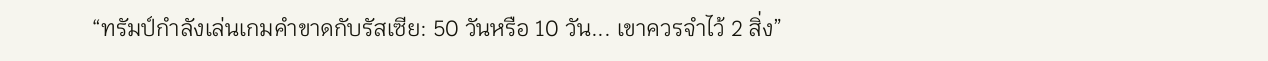“ทรัมป์กำลังเล่นเกมคำขาดกับรัสเซีย: 50 วันหรือ 10 วัน... เขาควรจำไว้ 2 สิ่ง”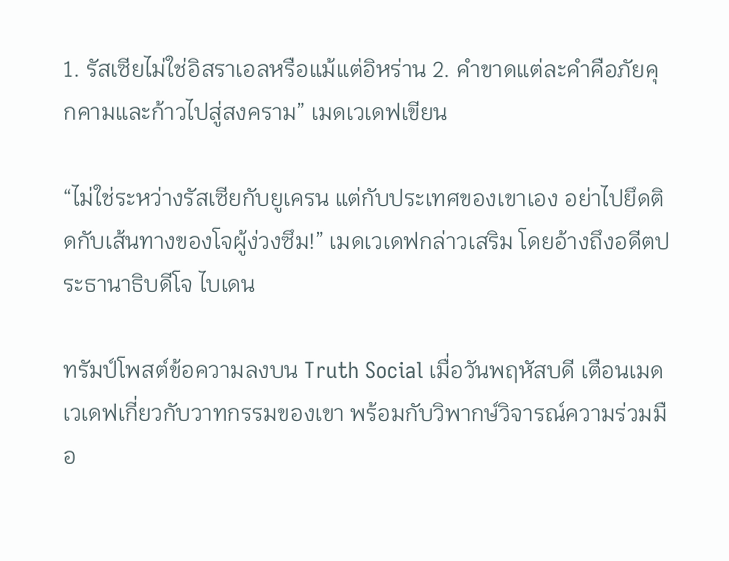1. รัสเซียไม่ใช่อิสราเอลหรือแม้แต่อิหร่าน 2. คำขาดแต่ละคำคือภัยคุกคามและก้าวไปสู่สงคราม” เมดเวเดฟเขียน

“ไม่ใช่ระหว่างรัสเซียกับยูเครน แต่กับประเทศของเขาเอง อย่าไปยึดติดกับเส้นทางของโจผู้ง่วงซึม!” เมดเวเดฟกล่าวเสริม โดยอ้างถึงอดีตประธานาธิบดีโจ ไบเดน

ทรัมป์โพสต์ข้อความลงบน Truth Social เมื่อวันพฤหัสบดี เตือนเมดเวเดฟเกี่ยวกับวาทกรรมของเขา พร้อมกับวิพากษ์วิจารณ์ความร่วมมือ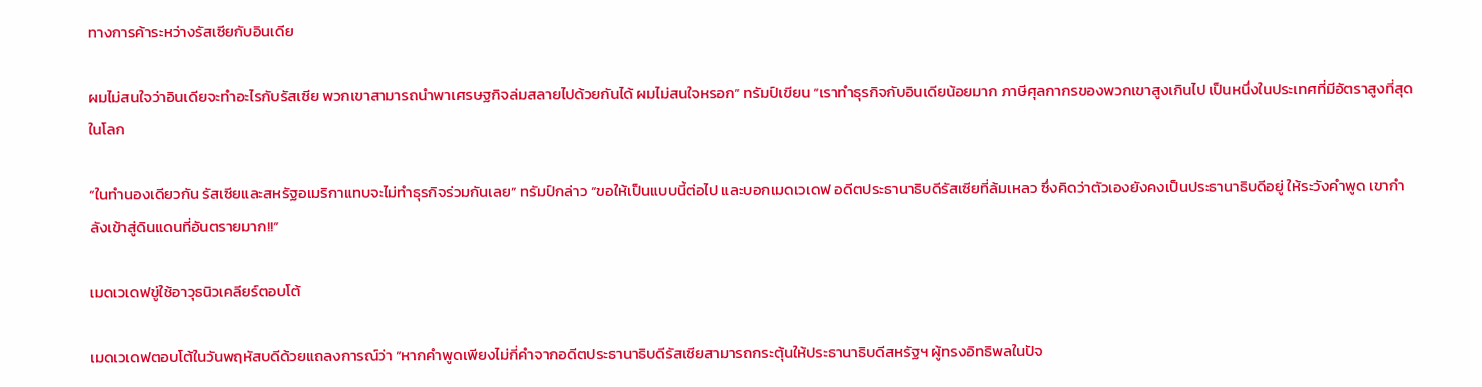ทางการค้าระหว่างรัสเซียกับอินเดีย

ผมไม่สนใจว่าอินเดียจะทำอะไรกับรัสเซีย พวกเขาสามารถนำพาเศรษฐกิจล่มสลายไปด้วยกันได้ ผมไม่สนใจหรอก” ทรัมป์เขียน “เราทำธุรกิจกับอินเดียน้อยมาก ภาษีศุลกากรของพวกเขาสูงเกินไป เป็นหนึ่งในประเทศที่มีอัตราสูงที่สุดในโลก

“ในทำนองเดียวกัน รัสเซียและสหรัฐอเมริกาแทบจะไม่ทำธุรกิจร่วมกันเลย” ทรัมป์กล่าว “ขอให้เป็นแบบนี้ต่อไป และบอกเมดเวเดฟ อดีตประธานาธิบดีรัสเซียที่ล้มเหลว ซึ่งคิดว่าตัวเองยังคงเป็นประธานาธิบดีอยู่ ให้ระวังคำพูด เขากำลังเข้าสู่ดินแดนที่อันตรายมาก!!”

เมดเวเดฟขู่ใช้อาวุธนิวเคลียร์ตอบโต้

เมดเวเดฟตอบโต้ในวันพฤหัสบดีด้วยแถลงการณ์ว่า “หากคำพูดเพียงไม่กี่คำจากอดีตประธานาธิบดีรัสเซียสามารถกระตุ้นให้ประธานาธิบดีสหรัฐฯ ผู้ทรงอิทธิพลในปัจ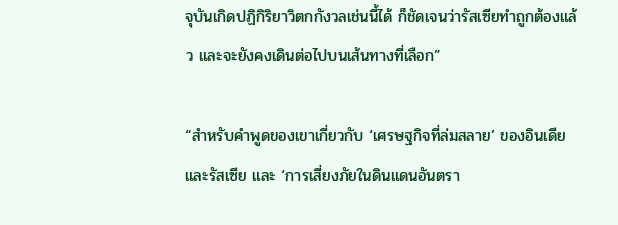จุบันเกิดปฏิกิริยาวิตกกังวลเช่นนี้ได้ ก็ชัดเจนว่ารัสเซียทำถูกต้องแล้ว และจะยังคงเดินต่อไปบนเส้นทางที่เลือก”

“สำหรับคำพูดของเขาเกี่ยวกับ ‘เศรษฐกิจที่ล่มสลาย’ ของอินเดียและรัสเซีย และ ‘การเสี่ยงภัยในดินแดนอันตรา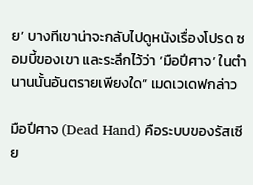ย’ บางทีเขาน่าจะกลับไปดูหนังเรื่องโปรด ซอมบี้ของเขา และระลึกไว้ว่า ‘มือปีศาจ’ ในตำนานนั้นอันตรายเพียงใด” เมดเวเดฟกล่าว

มือปีศาจ (Dead Hand) คือระบบของรัสเซีย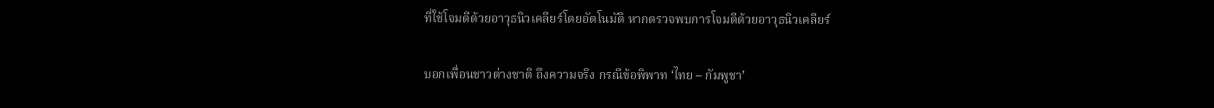ที่ใช้โจมตีด้วยอาวุธนิวเคลียร์โดยอัตโนมัติ หากตรวจพบการโจมตีด้วยอาวุธนิวเคลียร์

บอกเพื่อนชาวต่างชาติ ถึงความจริง กรณีข้อพิพาท ‘ไทย – กัมพูชา’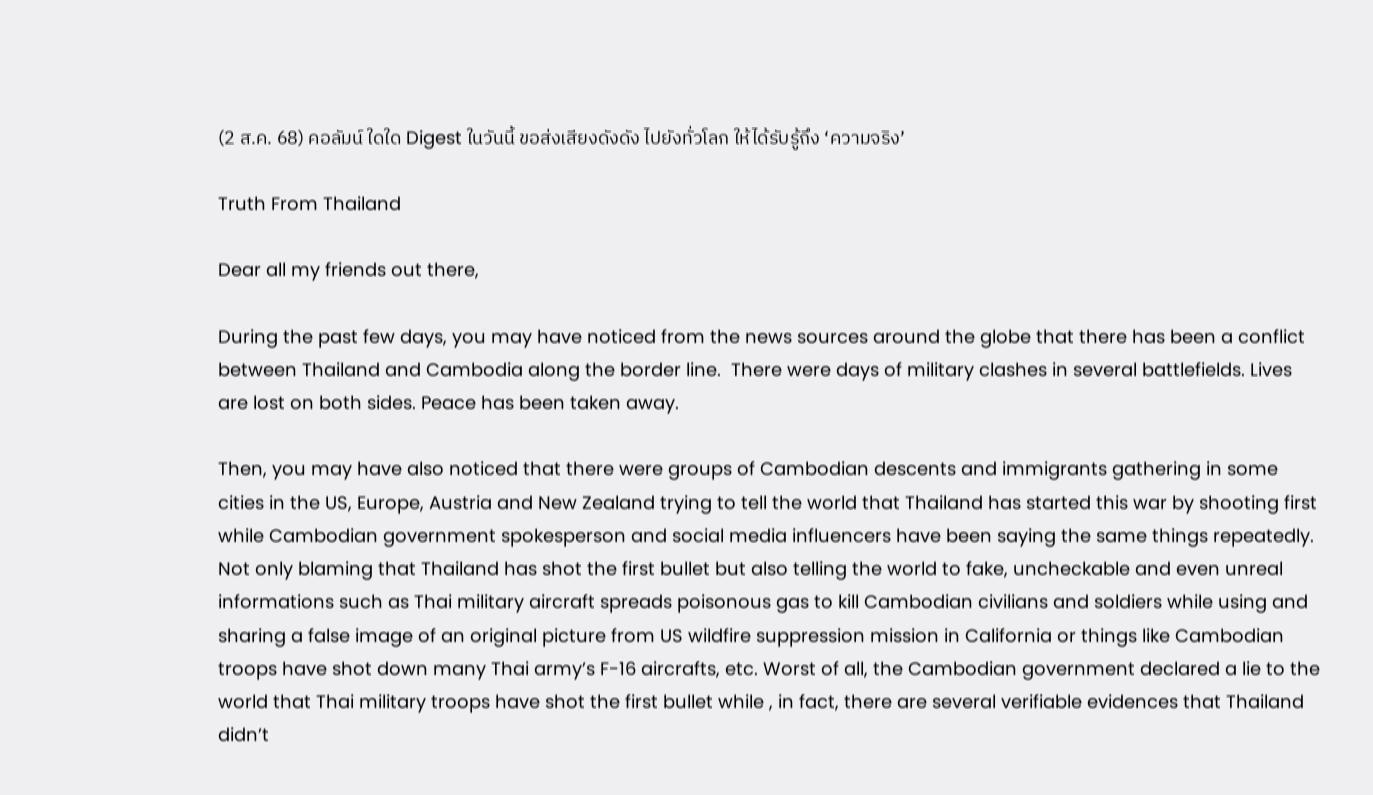(2 ส.ค. 68) คอลัมน์ ใดใด Digest ในวันนี้ ขอส่งเสียงดังดัง ไปยังทั่วโลก ให้ได้รับรู้ถึง ‘ความจริง’

Truth From Thailand

Dear all my friends out there,

During the past few days, you may have noticed from the news sources around the globe that there has been a conflict between Thailand and Cambodia along the border line.  There were days of military clashes in several battlefields. Lives are lost on both sides. Peace has been taken away.

Then, you may have also noticed that there were groups of Cambodian descents and immigrants gathering in some cities in the US, Europe, Austria and New Zealand trying to tell the world that Thailand has started this war by shooting first while Cambodian government spokesperson and social media influencers have been saying the same things repeatedly. Not only blaming that Thailand has shot the first bullet but also telling the world to fake, uncheckable and even unreal informations such as Thai military aircraft spreads poisonous gas to kill Cambodian civilians and soldiers while using and sharing a false image of an original picture from US wildfire suppression mission in California or things like Cambodian troops have shot down many Thai army’s F-16 aircrafts, etc. Worst of all, the Cambodian government declared a lie to the world that Thai military troops have shot the first bullet while , in fact, there are several verifiable evidences that Thailand didn’t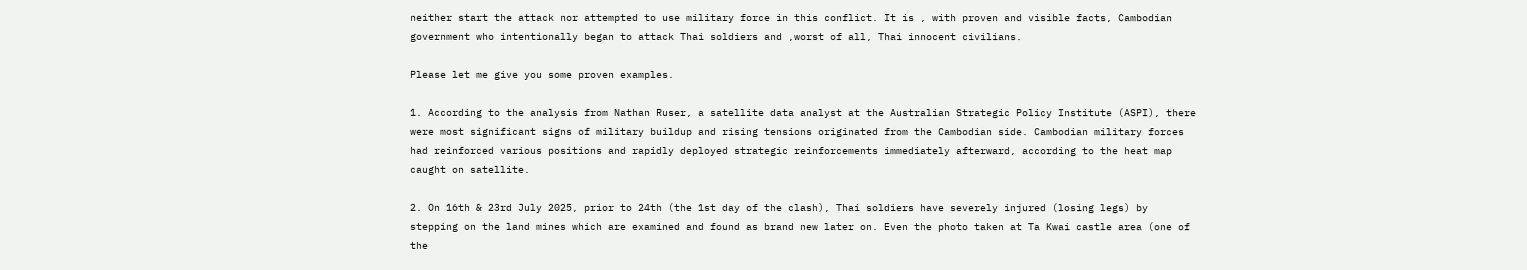neither start the attack nor attempted to use military force in this conflict. It is , with proven and visible facts, Cambodian government who intentionally began to attack Thai soldiers and ,worst of all, Thai innocent civilians.

Please let me give you some proven examples.

1. According to the analysis from Nathan Ruser, a satellite data analyst at the Australian Strategic Policy Institute (ASPI), there were most significant signs of military buildup and rising tensions originated from the Cambodian side. Cambodian military forces had reinforced various positions and rapidly deployed strategic reinforcements immediately afterward, according to the heat map caught on satellite.

2. On 16th & 23rd July 2025, prior to 24th (the 1st day of the clash), Thai soldiers have severely injured (losing legs) by stepping on the land mines which are examined and found as brand new later on. Even the photo taken at Ta Kwai castle area (one of the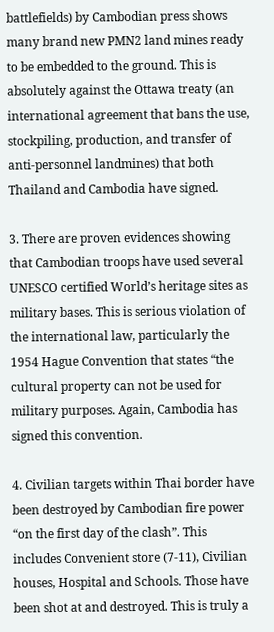battlefields) by Cambodian press shows many brand new PMN2 land mines ready to be embedded to the ground. This is absolutely against the Ottawa treaty (an international agreement that bans the use, stockpiling, production, and transfer of anti-personnel landmines) that both Thailand and Cambodia have signed.

3. There are proven evidences showing that Cambodian troops have used several UNESCO certified World’s heritage sites as military bases. This is serious violation of the international law, particularly the 1954 Hague Convention that states “the cultural property can not be used for military purposes. Again, Cambodia has signed this convention.

4. Civilian targets within Thai border have been destroyed by Cambodian fire power “on the first day of the clash”. This includes Convenient store (7-11), Civilian houses, Hospital and Schools. Those have been shot at and destroyed. This is truly a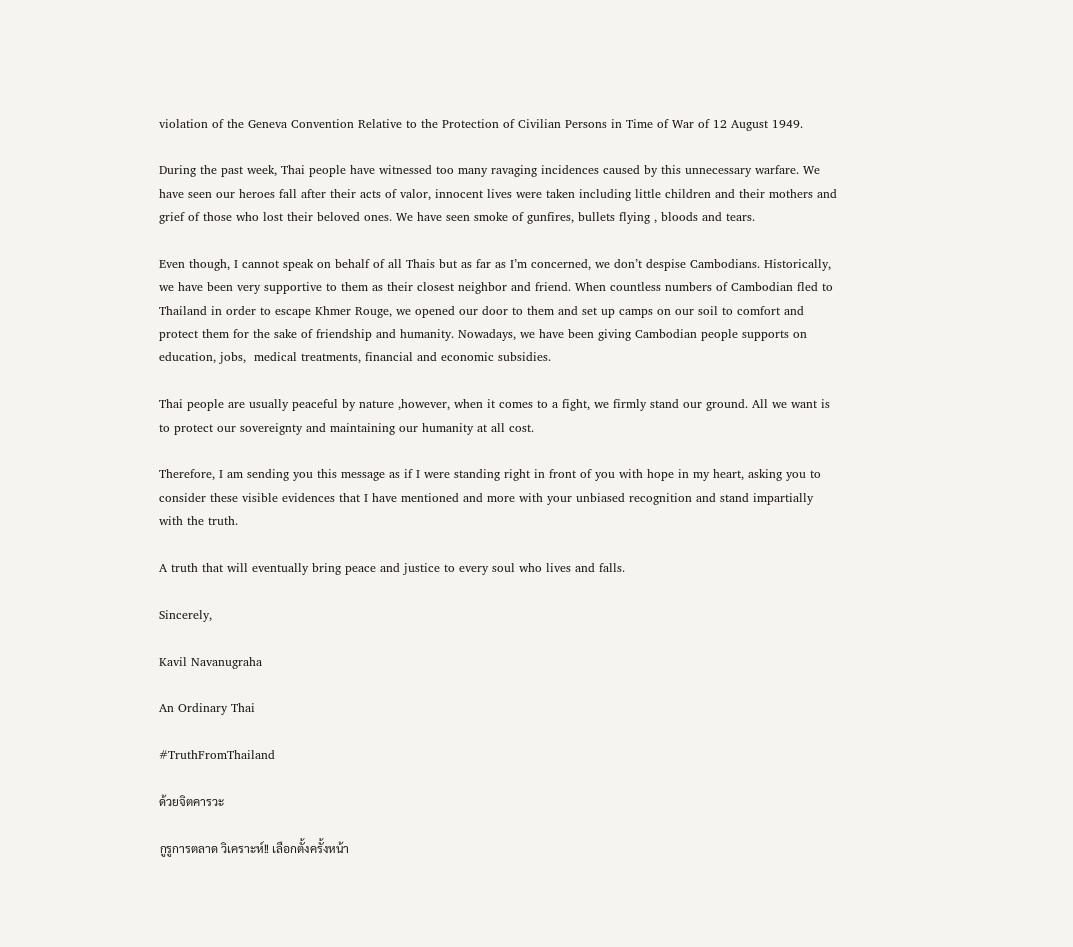violation of the Geneva Convention Relative to the Protection of Civilian Persons in Time of War of 12 August 1949.

During the past week, Thai people have witnessed too many ravaging incidences caused by this unnecessary warfare. We have seen our heroes fall after their acts of valor, innocent lives were taken including little children and their mothers and grief of those who lost their beloved ones. We have seen smoke of gunfires, bullets flying , bloods and tears.

Even though, I cannot speak on behalf of all Thais but as far as I’m concerned, we don’t despise Cambodians. Historically, we have been very supportive to them as their closest neighbor and friend. When countless numbers of Cambodian fled to Thailand in order to escape Khmer Rouge, we opened our door to them and set up camps on our soil to comfort and protect them for the sake of friendship and humanity. Nowadays, we have been giving Cambodian people supports on education, jobs,  medical treatments, financial and economic subsidies.

Thai people are usually peaceful by nature ,however, when it comes to a fight, we firmly stand our ground. All we want is to protect our sovereignty and maintaining our humanity at all cost.

Therefore, I am sending you this message as if I were standing right in front of you with hope in my heart, asking you to consider these visible evidences that I have mentioned and more with your unbiased recognition and stand impartially with the truth.

A truth that will eventually bring peace and justice to every soul who lives and falls.

Sincerely,

Kavil Navanugraha

An Ordinary Thai

#TruthFromThailand

ด้วยจิตคารวะ

กูรูการตลาด วิเคราะห์!! เลือกตั้งครั้งหน้า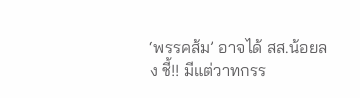‘พรรคส้ม’ อาจได้ สส.น้อยลง ชี้!! มีแต่วาทกรร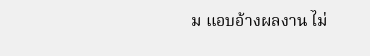ม แอบอ้างผลงาน ไม่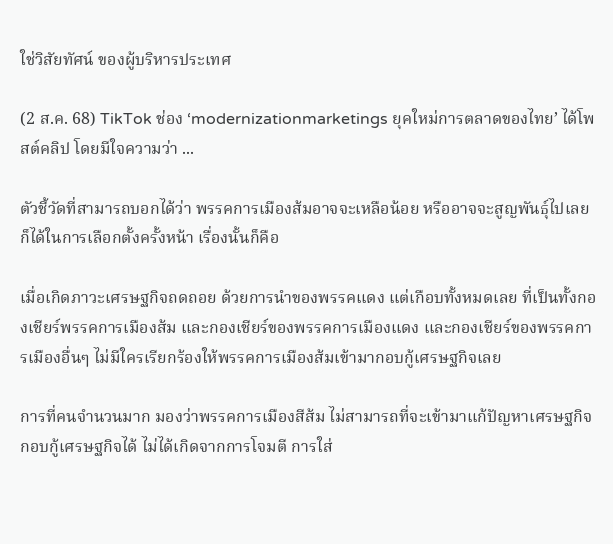ใช่วิสัยทัศน์ ของผู้บริหารประเทศ

(2 ส.ค. 68) TikTok ช่อง ‘modernizationmarketings ยุคใหม่การตลาดของไทย’ ได้โพสต์คลิป โดยมีใจความว่า ...

ตัวชี้วัดที่สามารถบอกได้ว่า พรรคการเมืองส้มอาจจะเหลือน้อย หรืออาจจะสูญพันธุ์ไปเลยก็ได้ในการเลือกตั้งครั้งหน้า เรื่องนั้นก็คือ

เมื่อเกิดภาวะเศรษฐกิจถดถอย ด้วยการนำของพรรคแดง แต่เกือบทั้งหมดเลย ที่เป็นทั้งกองเชียร์พรรคการเมืองส้ม และกองเชียร์ของพรรคการเมืองแดง และกองเชียร์ของพรรคการเมืองอื่นๆ ไม่มีใครเรียกร้องให้พรรคการเมืองส้มเข้ามากอบกู้เศรษฐกิจเลย

การที่คนจำนวนมาก มองว่าพรรคการเมืองสีส้ม ไม่สามารถที่จะเข้ามาแก้ปัญหาเศรษฐกิจกอบกู้เศรษฐกิจได้ ไม่ได้เกิดจากการโจมตี การใส่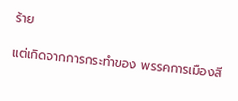ร้าย

แต่เกิดจากการกระทำของ พรรคการเมืองสี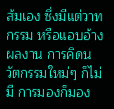ส้มเอง ซึ่งมีแต่วาทกรรม หรือแอบอ้างผลงาน การคิดนวัตกรรมใหม่ๆ ก็ไม่มี การมองก็มอง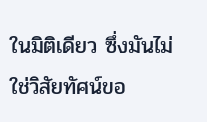ในมิติเดียว ซึ่งมันไม่ใช่วิสัยทัศน์ขอ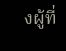งผู้ที่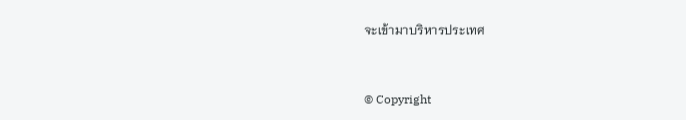จะเข้ามาบริหารประเทศ


© Copyright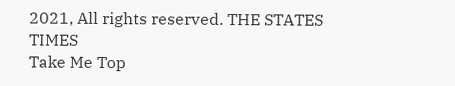2021, All rights reserved. THE STATES TIMES
Take Me Top